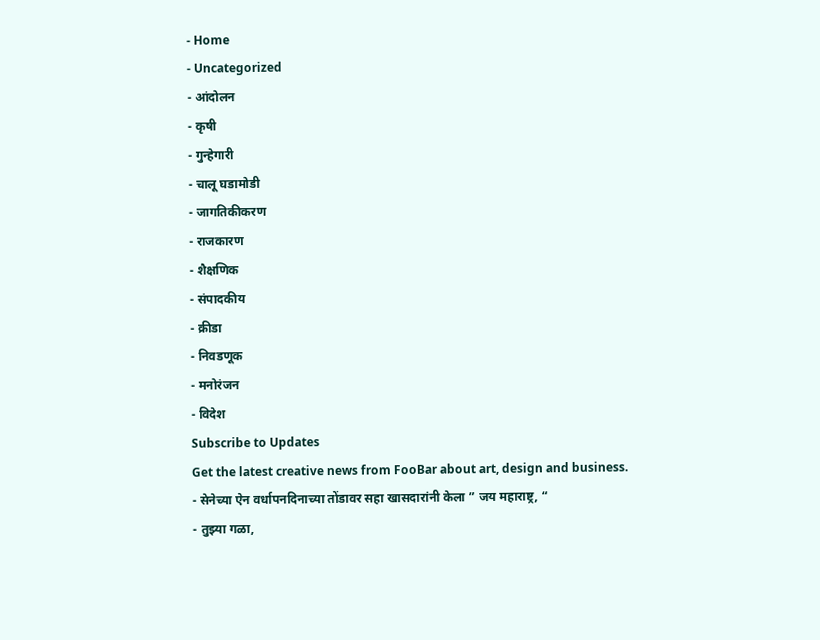- Home
- Uncategorized
- आंदोलन
- कृषी
- गुन्हेगारी
- चालू घडामोडी
- जागतिकीकरण
- राजकारण
- शैक्षणिक
- संपादकीय
- क्रीडा
- निवडणूक
- मनोरंजन
- विदेश
Subscribe to Updates
Get the latest creative news from FooBar about art, design and business.
- सेनेच्या ऐन वर्धापनदिनाच्या तोंडावर सहा खासदारांनी केला ” जय महाराष्ट्र, “
- तुझ्या गळा,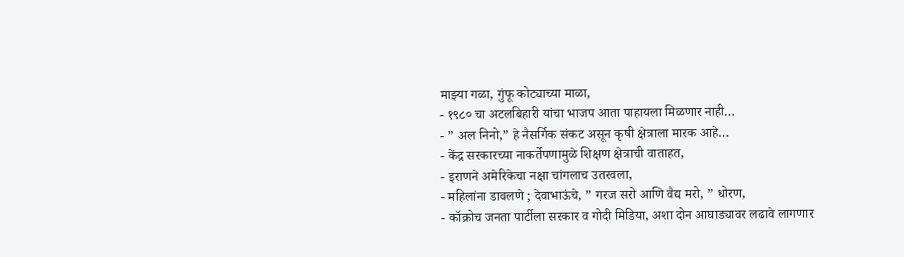माझ्या गळा, गुंफू कोट्याच्या माळा,
- १९८० चा अटलबिहारी यांचा भाजप आता पाहायला मिळणार नाही…
- ” अल निनो,” हे नैसर्गिक संकट असून कृषी क्षेत्राला मारक आहे…
- केंद्र सरकारच्या नाकर्तेपणामुळे शिक्षण क्षेत्राची वाताहत,
- इराणने अमेरिकेचा नक्षा चांगलाच उतरवला,
- महिलांना डावलणे ; देवाभाऊंचे, ” गरज सरो आणि वैद्य मरो, ” धोरण,
- कॉक्रोच जनता पार्टीला सरकार व गोदी मिडिया, अशा दोन आघाड्यावर लढावे लागणार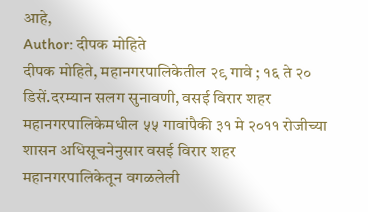आहे,
Author: दीपक मोहिते
दीपक मोहिते, महानगरपालिकेतील २९ गावे ; १६ ते २० डिसें.दरम्यान सलग सुनावणी, वसई विरार शहर महानगरपालिकेमधील ५५ गावांपैकी ३१ मे २०११ रोजीच्या शासन अधिसूचनेनुसार वसई विरार शहर महानगरपालिकेतून वगळलेली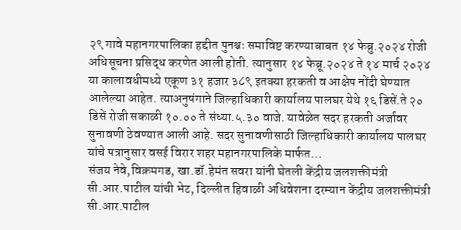२९ गावे महानगरपालिका हद्दीत पुनश्चः समाविष्ट करण्याबाबत १४ फेब्रु.२०२४ रोजी अधिसूचना प्रसिद्ध करणेत आली होती. त्यानुसार १४ फेब्रू.२०२४ ते १४ मार्च २०२४ या कालावधीमध्ये एकूण ३१ हजार ३८९ इतक्या हरकती व आक्षेप नोंदी घेण्यात आलेल्या आहेत. त्याअनुषंगाने जिल्हाधिकारी कार्यालय पालघर येथे १६ डिसें.ते २० डिसें रोजी सकाळी १०.०० ते संध्या.५.३० वाजे. यावेळेत सदर हरकती अर्जावर सुनावणी ठेवण्यात आली आहे. सदर सुनावणीसाठी जिल्हाधिकारी कार्यालय पालघर यांचे पत्रानुसार वसई विरार शहर महानगरपालिके मार्फत…
संजय नेवे,विक्रमगड, खा.डॉ.हेमंत सवरा यांनी घेतली केंद्रीय जलशक्तीमंत्री सी.आर.पाटील यांची भेट, दिल्लीत हिवाळी अधिवेशना दरम्यान केंद्रीय जलशक्तीमंत्री सी.आर.पाटील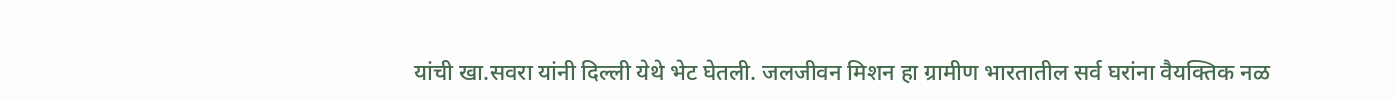यांची खा.सवरा यांनी दिल्ली येथे भेट घेतली. जलजीवन मिशन हा ग्रामीण भारतातील सर्व घरांना वैयक्तिक नळ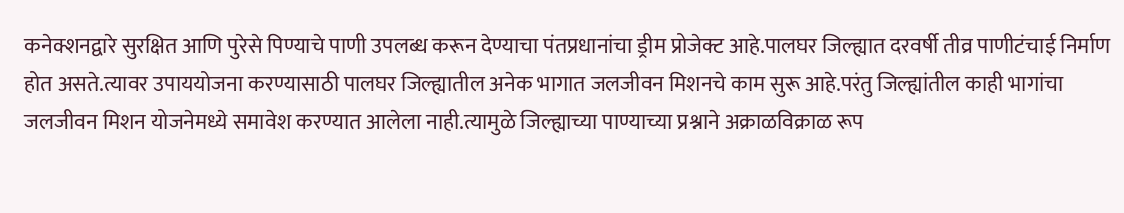कनेक्शनद्वारे सुरक्षित आणि पुरेसे पिण्याचे पाणी उपलब्ध करून देण्याचा पंतप्रधानांचा ड्रीम प्रोजेक्ट आहे.पालघर जिल्ह्यात दरवर्षी तीव्र पाणीटंचाई निर्माण होत असते.त्यावर उपाययोजना करण्यासाठी पालघर जिल्ह्यातील अनेक भागात जलजीवन मिशनचे काम सुरू आहे.परंतु जिल्ह्यांतील काही भागांचा जलजीवन मिशन योजनेमध्ये समावेश करण्यात आलेला नाही.त्यामुळे जिल्ह्याच्या पाण्याच्या प्रश्नाने अक्राळविक्राळ रूप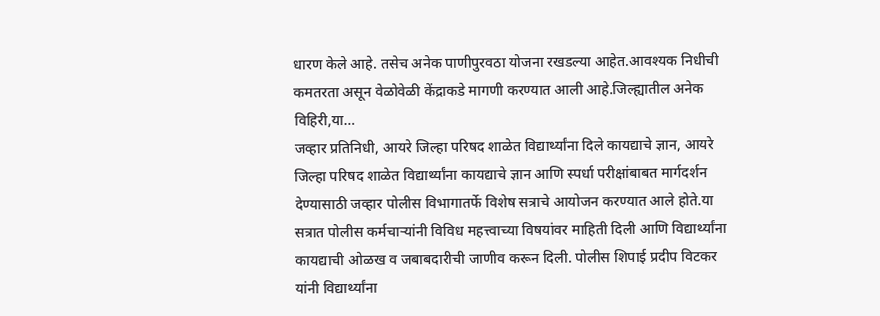धारण केले आहे. तसेच अनेक पाणीपुरवठा योजना रखडल्या आहेत.आवश्यक निधीची कमतरता असून वेळोवेळी केंद्राकडे मागणी करण्यात आली आहे.जिल्ह्यातील अनेक विहिरी,या…
जव्हार प्रतिनिधी, आयरे जिल्हा परिषद शाळेत विद्यार्थ्यांना दिले कायद्याचे ज्ञान, आयरे जिल्हा परिषद शाळेत विद्यार्थ्यांना कायद्याचे ज्ञान आणि स्पर्धा परीक्षांबाबत मार्गदर्शन देण्यासाठी जव्हार पोलीस विभागातर्फे विशेष सत्राचे आयोजन करण्यात आले होते.या सत्रात पोलीस कर्मचाऱ्यांनी विविध महत्त्वाच्या विषयांवर माहिती दिली आणि विद्यार्थ्यांना कायद्याची ओळख व जबाबदारीची जाणीव करून दिली. पोलीस शिपाई प्रदीप विटकर यांनी विद्यार्थ्यांना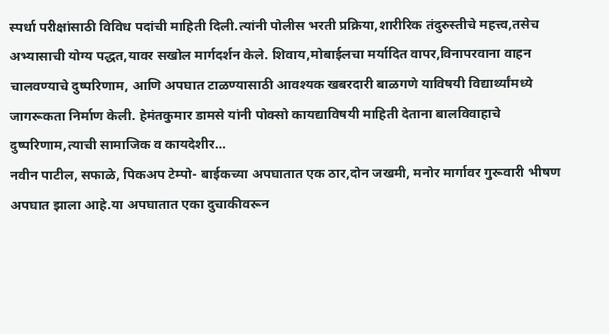स्पर्धा परीक्षांसाठी विविध पदांची माहिती दिली.त्यांनी पोलीस भरती प्रक्रिया,शारीरिक तंदुरुस्तीचे महत्त्व,तसेच अभ्यासाची योग्य पद्धत,यावर सखोल मार्गदर्शन केले. शिवाय,मोबाईलचा मर्यादित वापर,विनापरवाना वाहन चालवण्याचे दुष्परिणाम, आणि अपघात टाळण्यासाठी आवश्यक खबरदारी बाळगणे याविषयी विद्यार्थ्यांमध्ये जागरूकता निर्माण केली. हेमंतकुमार डामसे यांनी पोक्सो कायद्याविषयी माहिती देताना बालविवाहाचे दुष्परिणाम,त्याची सामाजिक व कायदेशीर…
नवीन पाटील, सफाळे, पिकअप टेम्पो- बाईकच्या अपघातात एक ठार,दोन जखमी, मनोर मार्गावर गुरूवारी भीषण अपघात झाला आहे.या अपघातात एका दुचाकीवरून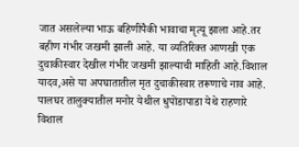जात असलेल्या भाऊ बहिणींपैकी भावाचा मृत्यू झाला आहे.तर बहीण गंभीर जखमी झाली आहे. या व्यतिरिक्त आणखी एक दुचाकीस्वार देखील गंभीर जखमी झाल्याची माहिती आहे.विशाल यादव,असे या अपघातातील मृत दुचाकीस्वार तरूणाचे नाव आहे. पालघर तालुक्यातील मनोर येथील धुपोंडापाडा येथे राहणारे विशाल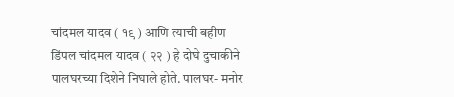चांदमल यादव ( १९ ) आणि त्याची बहीण डिंपल चांदमल यादव ( २२ ) हे दोघे दुचाकीने पालघरच्या दिशेने निघाले होते. पालघर- मनोर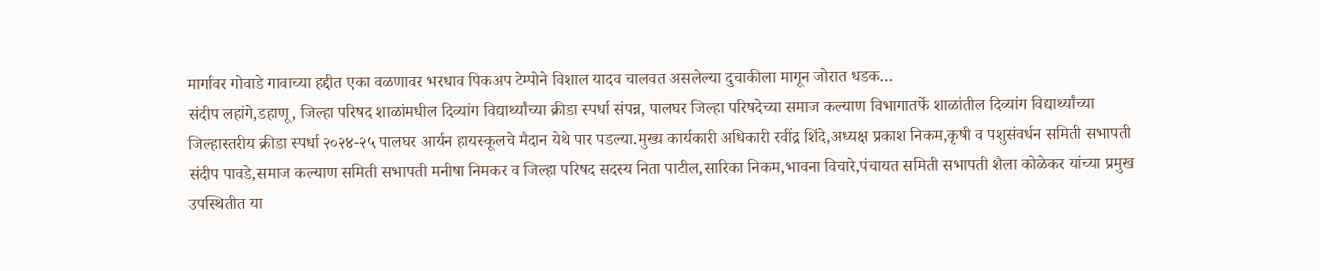मार्गावर गोवाडे गावाच्या हद्दीत एका वळणावर भरधाव पिकअप टेम्पोने विशाल यादव चालवत असलेल्या दुचाकीला मागून जोरात धडक…
संदीप लहांगे,डहाणू, जिल्हा परिषद शाळांमधील दिव्यांग विद्यार्थ्यांच्या क्रीडा स्पर्धा संपन्न, पालघर जिल्हा परिषदेच्या समाज कल्याण विभागातर्फे शाळांतील दिव्यांग विद्यार्थ्यांच्या जिल्हास्तरीय क्रीडा स्पर्धा २०२४-२५ पालघर आर्यन हायस्कूलचे मैदान येथे पार पडल्या.मुख्य कार्यकारी अधिकारी रवींद्र शिंदे,अध्यक्ष प्रकाश निकम,कृषी व पशुसंवर्धन समिती सभापती संदीप पावडे,समाज कल्याण समिती सभापती मनीषा निमकर व जिल्हा परिषद सदस्य निता पाटील,सारिका निकम,भावना विचारे,पंचायत समिती सभापती शैला कोळेकर यांच्या प्रमुख उपस्थितीत या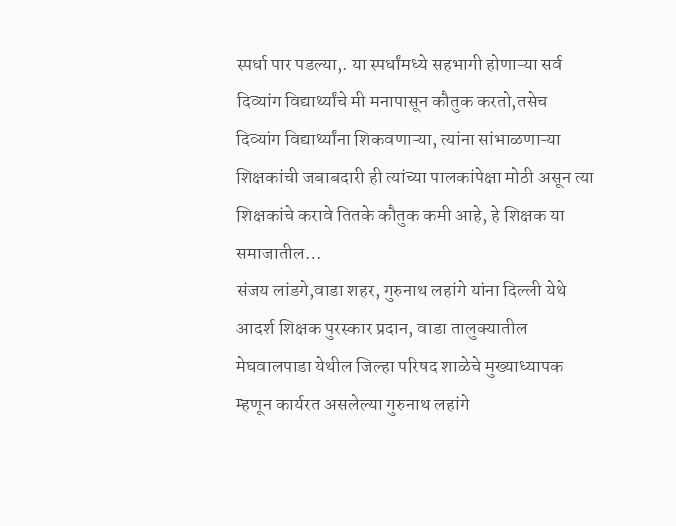स्पर्धा पार पडल्या,. या स्पर्धांमध्ये सहभागी होणाऱ्या सर्व दिव्यांग विद्यार्थ्यांचे मी मनापासून कौतुक करतो,तसेच दिव्यांग विद्यार्थ्यांना शिकवणाऱ्या, त्यांना सांभाळणाऱ्या शिक्षकांची जबाबदारी ही त्यांच्या पालकांपेक्षा मोठी असून त्या शिक्षकांचे करावे तितके कौतुक कमी आहे, हे शिक्षक या समाजातील…
संजय लांडगे,वाडा शहर, गुरुनाथ लहांगे यांना दिल्ली येथे आदर्श शिक्षक पुरस्कार प्रदान, वाडा तालुक्यातील मेघवालपाडा येथील जिल्हा परिषद शाळेचे मुख्याध्यापक म्हणून कार्यरत असलेल्या गुरुनाथ लहांगे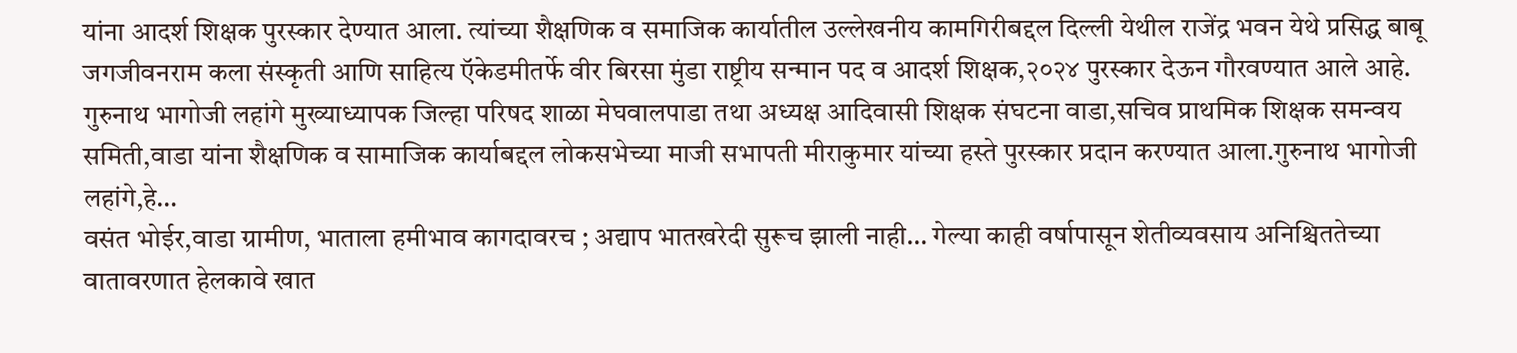यांना आदर्श शिक्षक पुरस्कार देण्यात आला. त्यांच्या शैक्षणिक व समाजिक कार्यातील उल्लेखनीय कामगिरीबद्दल दिल्ली येथील राजेंद्र भवन येथे प्रसिद्ध बाबू जगजीवनराम कला संस्कृती आणि साहित्य ऍकेडमीतर्फे वीर बिरसा मुंडा राष्ट्रीय सन्मान पद व आदर्श शिक्षक,२०२४ पुरस्कार देऊन गौरवण्यात आले आहे. गुरुनाथ भागोजी लहांगे मुख्याध्यापक जिल्हा परिषद शाळा मेघवालपाडा तथा अध्यक्ष आदिवासी शिक्षक संघटना वाडा,सचिव प्राथमिक शिक्षक समन्वय समिती,वाडा यांना शैक्षणिक व सामाजिक कार्याबद्दल लोकसभेच्या माजी सभापती मीराकुमार यांच्या हस्ते पुरस्कार प्रदान करण्यात आला.गुरुनाथ भागोजी लहांगे,हे…
वसंत भोईर,वाडा ग्रामीण, भाताला हमीभाव कागदावरच ; अद्याप भातखरेदी सुरूच झाली नाही… गेल्या काही वर्षापासून शेतीव्यवसाय अनिश्चिततेच्या वातावरणात हेलकावे खात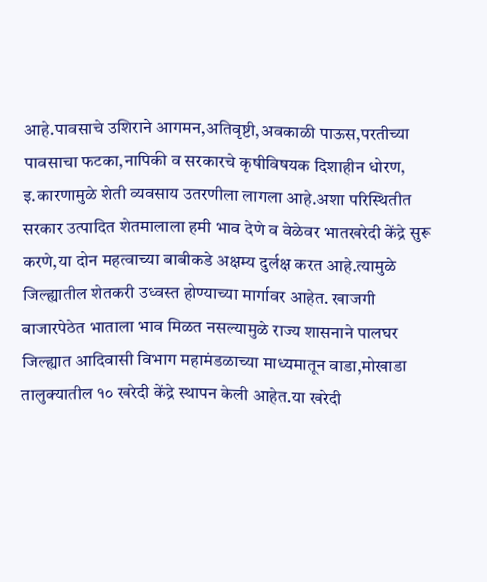आहे.पावसाचे उशिराने आगमन,अतिवृष्टी,अवकाळी पाऊस,परतीच्या पावसाचा फटका,नापिकी व सरकारचे कृषीविषयक दिशाहीन धोरण, इ.कारणामुळे शेती व्यवसाय उतरणीला लागला आहे.अशा परिस्थितीत सरकार उत्पादित शेतमालाला हमी भाव देणे व वेळेवर भातखरेदी केंद्रे सुरू करणे,या दोन महत्वाच्या बाबीकडे अक्षम्य दुर्लक्ष करत आहे.त्यामुळे जिल्ह्यातील शेतकरी उध्वस्त होण्याच्या मार्गावर आहेत. खाजगी बाजारपेठेत भाताला भाव मिळत नसल्यामुळे राज्य शासनाने पालघर जिल्ह्यात आदिवासी विभाग महामंडळाच्या माध्यमातून वाडा,मोखाडा तालुक्यातील १० खरेदी केंद्रे स्थापन केली आहेत.या खरेदी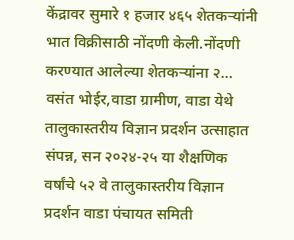केंद्रावर सुमारे १ हजार ४६५ शेतकऱ्यांनी भात विक्रीसाठी नोंदणी केली.नोंदणी करण्यात आलेल्या शेतकऱ्यांना २…
वसंत भोईर,वाडा ग्रामीण, वाडा येथे तालुकास्तरीय विज्ञान प्रदर्शन उत्साहात संपन्न, सन २०२४-२५ या शैक्षणिक वर्षांचे ५२ वे तालुकास्तरीय विज्ञान प्रदर्शन वाडा पंचायत समिती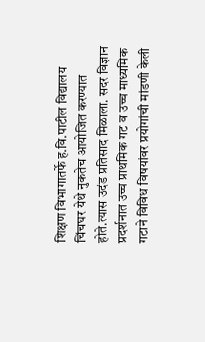शिक्षण विभागातर्फे ह.वि.पाटील विद्यालय चिंचघर येथे नुकतेच आयोजित करण्यात होते.त्यास उदंड प्रतिसाद मिळाला. सदर विज्ञान प्रदर्शनात उच्च प्राथमिक गट व उच्च माध्यमिक गटाने विविध विषयांवर प्रयोगांची मांडणी केली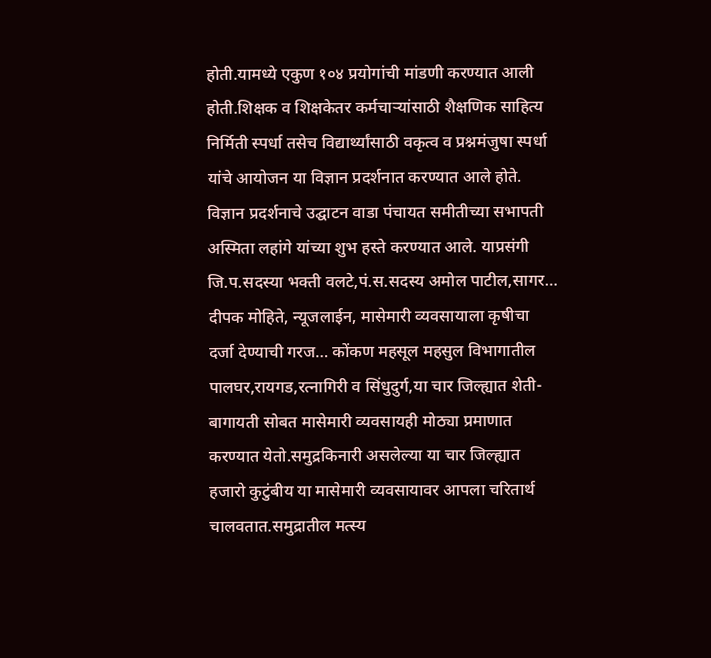होती.यामध्ये एकुण १०४ प्रयोगांची मांडणी करण्यात आली होती.शिक्षक व शिक्षकेतर कर्मचाऱ्यांसाठी शैक्षणिक साहित्य निर्मिती स्पर्धा तसेच विद्यार्थ्यांसाठी वकृत्व व प्रश्नमंजुषा स्पर्धा यांचे आयोजन या विज्ञान प्रदर्शनात करण्यात आले होते. विज्ञान प्रदर्शनाचे उद्घाटन वाडा पंचायत समीतीच्या सभापती अस्मिता लहांगे यांच्या शुभ हस्ते करण्यात आले. याप्रसंगी जि.प.सदस्या भक्ती वलटे,पं.स.सदस्य अमोल पाटील,सागर…
दीपक मोहिते, न्यूजलाईन, मासेमारी व्यवसायाला कृषीचा दर्जा देण्याची गरज… कोंकण महसूल महसुल विभागातील पालघर,रायगड,रत्नागिरी व सिंधुदुर्ग,या चार जिल्ह्यात शेती-बागायती सोबत मासेमारी व्यवसायही मोठ्या प्रमाणात करण्यात येतो.समुद्रकिनारी असलेल्या या चार जिल्ह्यात हजारो कुटुंबीय या मासेमारी व्यवसायावर आपला चरितार्थ चालवतात.समुद्रातील मत्स्य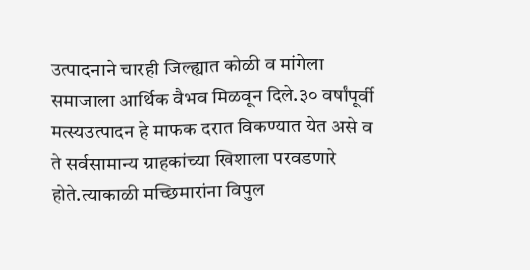उत्पादनाने चारही जिल्ह्यात कोळी व मांगेला समाजाला आर्थिक वैभव मिळवून दिले.३० वर्षांपूर्वी मत्स्यउत्पादन हे माफक दरात विकण्यात येत असे व ते सर्वसामान्य ग्राहकांच्या खिशाला परवडणारे होते.त्याकाळी मच्छिमारांना विपुल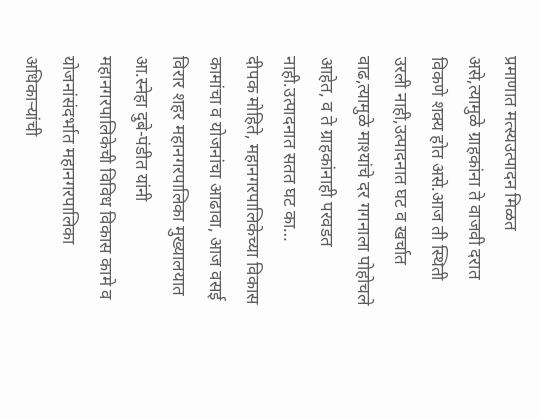प्रमाणात मत्स्यउत्पादन मिळत असे,त्यामुळे ग्राहकांना ते वाजवी दरात विकणे शक्य होत असे.आज ती स्थिती उरली नाही,उत्पादनात घट व खर्चात वाढ,त्यामुळे माश्यांचे दर गगनाला पोहोचले आहेत, व ते ग्राहकांनाही परवडत नाही.उत्पादनात सतत घट का…
दीपक मोहिते, महानगरपालिकेच्या विकास कामांचा व योजनांचा आढावा, आज वसई विरार शहर महानगरपालिका मुख्यालयात आ.स्नेहा दुबे-पंडीत यांनी महानगरपालिकेची विविध विकास कामे व योजनांसंदर्भात महानगरपालिका अधिकाऱ्यांची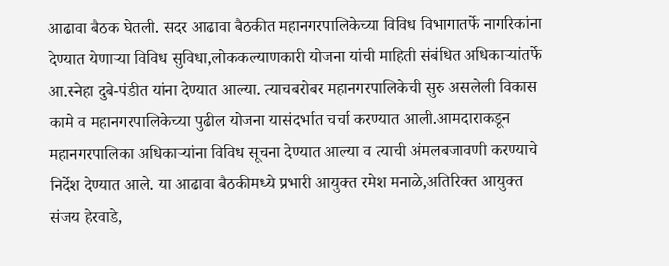आढावा बैठक घेतली. सदर आढावा बैठकीत महानगरपालिकेच्या विविध विभागातर्फे नागरिकांना देण्यात येणाऱ्या विविध सुविधा,लोककल्याणकारी योजना यांची माहिती संबंधित अधिकाऱ्यांतर्फे आ.स्नेहा दुबे-पंडीत यांना देण्यात आल्या. त्याचबरोबर महानगरपालिकेची सुरु असलेली विकास कामे व महानगरपालिकेच्या पुढील योजना यासंदर्भात चर्चा करण्यात आली.आमदाराकडून महानगरपालिका अधिकाऱ्यांना विविध सूचना देण्यात आल्या व त्याची अंमलबजावणी करण्याचे निर्देश देण्यात आले. या आढावा बैठकीमध्ये प्रभारी आयुक्त रमेश मनाळे,अतिरिक्त आयुक्त संजय हेरवाडे,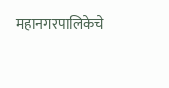महानगरपालिकेचे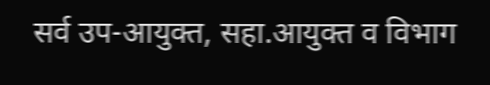सर्व उप-आयुक्त, सहा.आयुक्त व विभाग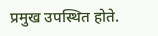प्रमुख उपस्थित होते.